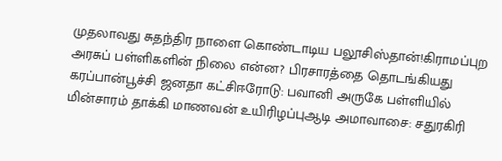முதலாவது சுதந்திர நாளை கொண்டாடிய பலூசிஸ்தான்!கிராமப்புற அரசுப் பள்ளிகளின் நிலை என்ன? பிரசாரத்தை தொடங்கியது கரப்பான்பூச்சி ஜனதா கட்சிஈரோடு: பவானி அருகே பள்ளியில் மின்சாரம் தாக்கி மாணவன் உயிரிழப்புஆடி அமாவாசை: சதுரகிரி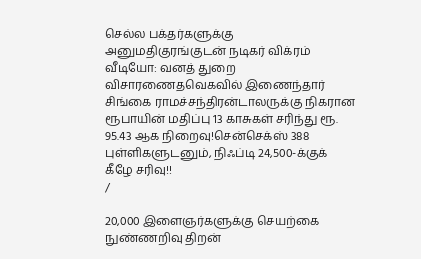செல்ல பக்தர்களுக்கு அனுமதிகுரங்குடன் நடிகர் விக்ரம் வீடியோ: வனத் துறை விசாரணைதவெகவில் இணைந்தார் சிங்கை ராமச்சந்திரன்டாலருக்கு நிகரான ரூபாயின் மதிப்பு 13 காசுகள் சரிந்து ரூ. 95.43 ஆக நிறைவு!சென்செக்ஸ் 388 புள்ளிகளுடனும், நிஃப்டி 24,500-க்குக் கீழே சரிவு!!
/

20,000 இளைஞர்களுக்கு செயற்கை நுண்ணறிவு திறன்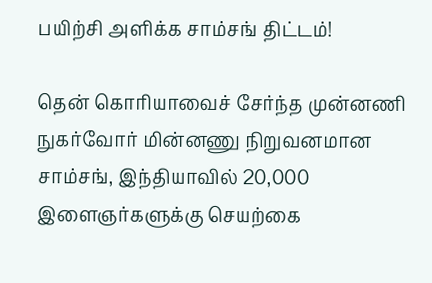பயிற்சி அளிக்க சாம்சங் திட்டம்!

தென் கொரியாவைச் சேர்ந்த முன்னணி நுகர்வோர் மின்னணு நிறுவனமான சாம்சங், இந்தியாவில் 20,000 இளைஞர்களுக்கு செயற்கை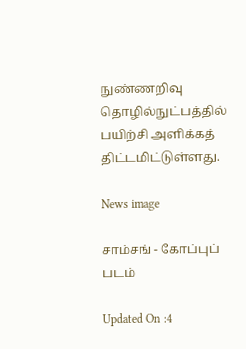நுண்ணறிவு தொழில்நுட்பத்தில் பயிற்சி அளிக்கத் திட்டமிட்டுள்ளது.

News image

சாம்சங் - கோப்புப் படம்

Updated On :4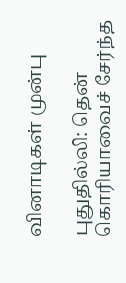வினாடிகள் முன்பு

புதுதில்லி: தென் கொரியாவைச் சேர்ந்த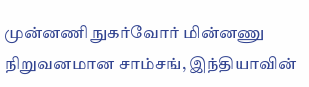முன்னணி நுகர்வோர் மின்னணு நிறுவனமான சாம்சங், இந்தியாவின்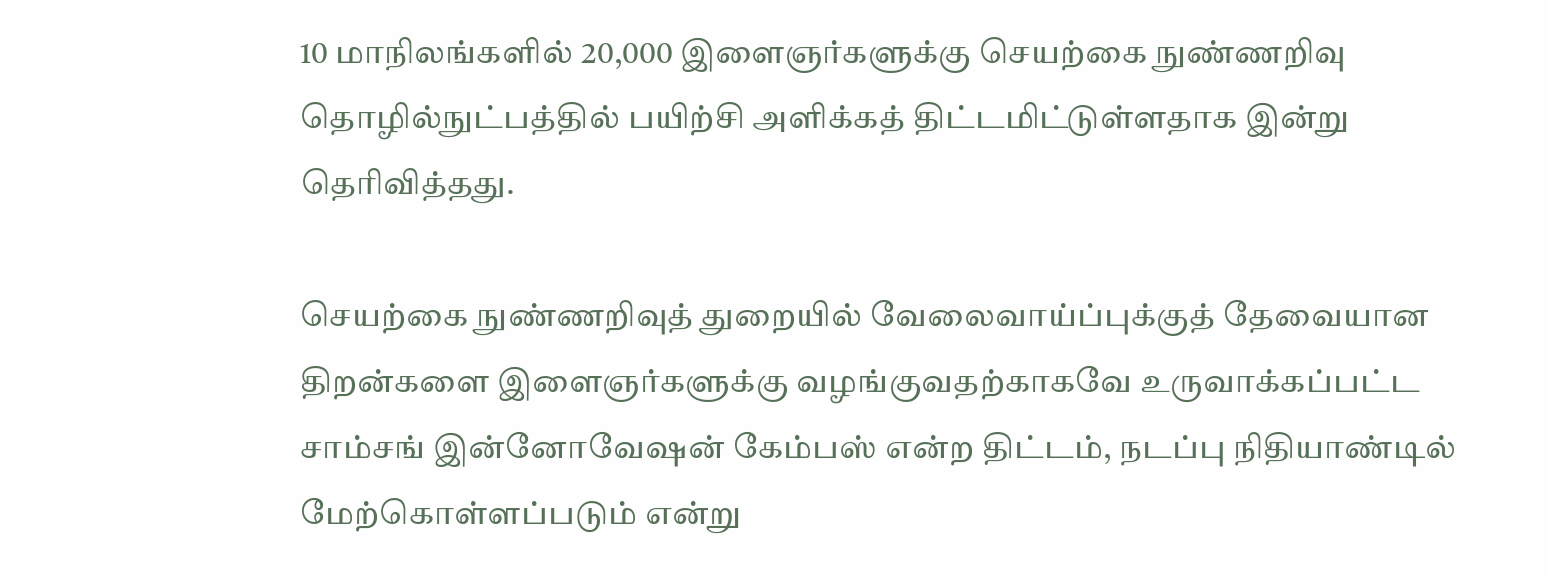10 மாநிலங்களில் 20,000 இளைஞர்களுக்கு செயற்கை நுண்ணறிவு தொழில்நுட்பத்தில் பயிற்சி அளிக்கத் திட்டமிட்டுள்ளதாக இன்று தெரிவித்தது.

செயற்கை நுண்ணறிவுத் துறையில் வேலைவாய்ப்புக்குத் தேவையான திறன்களை இளைஞர்களுக்கு வழங்குவதற்காகவே உருவாக்கப்பட்ட சாம்சங் இன்னோவேஷன் கேம்பஸ் என்ற திட்டம், நடப்பு நிதியாண்டில் மேற்கொள்ளப்படும் என்று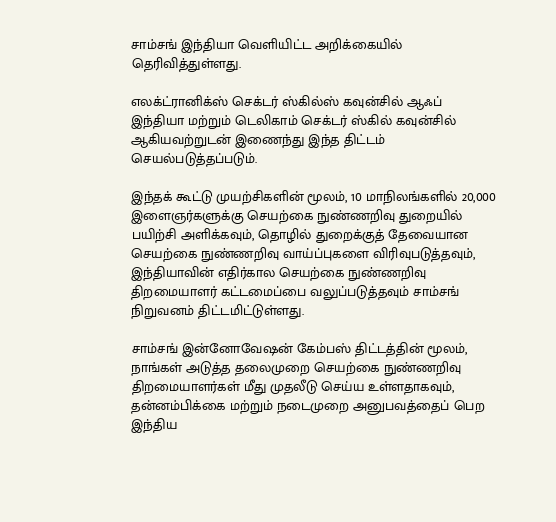சாம்சங் இந்தியா வெளியிட்ட அறிக்கையில் தெரிவித்துள்ளது.

எலக்ட்ரானிக்ஸ் செக்டர் ஸ்கில்ஸ் கவுன்சில் ஆஃப் இந்தியா மற்றும் டெலிகாம் செக்டர் ஸ்கில் கவுன்சில் ஆகியவற்றுடன் இணைந்து இந்த திட்டம் செயல்படுத்தப்படும்.

இந்தக் கூட்டு முயற்சிகளின் மூலம், 10 மாநிலங்களில் 20,000 இளைஞர்களுக்கு செயற்கை நுண்ணறிவு துறையில் பயிற்சி அளிக்கவும், தொழில் துறைக்குத் தேவையான செயற்கை நுண்ணறிவு வாய்ப்புகளை விரிவுபடுத்தவும், இந்தியாவின் எதிர்கால செயற்கை நுண்ணறிவு திறமையாளர் கட்டமைப்பை வலுப்படுத்தவும் சாம்சங் நிறுவனம் திட்டமிட்டுள்ளது.

சாம்சங் இன்னோவேஷன் கேம்பஸ் திட்டத்தின் மூலம், நாங்கள் அடுத்த தலைமுறை செயற்கை நுண்ணறிவு திறமையாளர்கள் மீது முதலீடு செய்ய உள்ளதாகவும், தன்னம்பிக்கை மற்றும் நடைமுறை அனுபவத்தைப் பெற இந்திய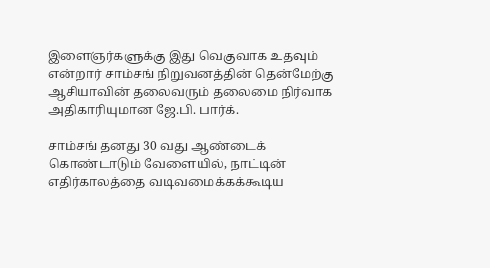இளைஞர்களுக்கு இது வெகுவாக உதவும் என்றார் சாம்சங் நிறுவனத்தின் தென்மேற்கு ஆசியாவின் தலைவரும் தலைமை நிர்வாக அதிகாரியுமான ஜே.பி. பார்க்.

சாம்சங் தனது 30 வது ஆண்டைக் கொண்டாடும் வேளையில், நாட்டின் எதிர்காலத்தை வடிவமைக்கக்கூடிய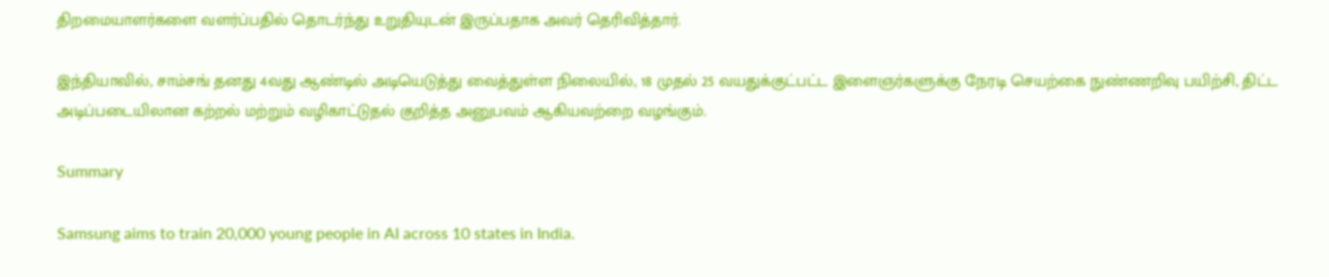திறமையாளர்களை வளர்ப்பதில் தொடர்ந்து உறுதியுடன் இருப்பதாக அவர் தெரிவித்தார்.

இந்தியாவில், சாம்சங் தனது 4வது ஆண்டில் அடியெடுத்து வைத்துள்ள நிலையில், 18 முதல் 25 வயதுக்குட்பட்ட இளைஞர்களுக்கு நேரடி செயற்கை நுண்ணறிவு பயிற்சி, திட்ட அடிப்படையிலான கற்றல் மற்றும் வழிகாட்டுதல் குறித்த அனுபவம் ஆகியவற்றை வழங்கும்.

Summary

Samsung aims to train 20,000 young people in AI across 10 states in India.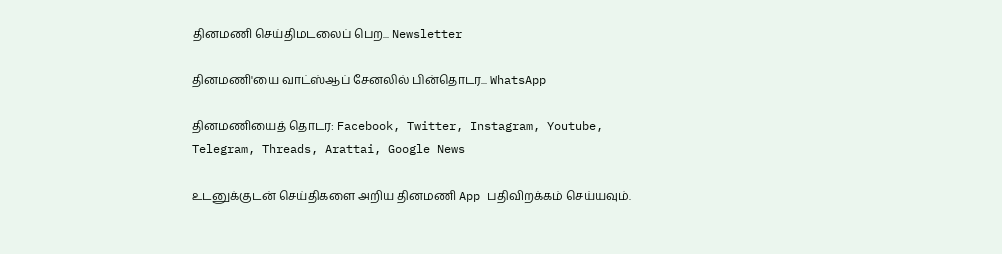தினமணி செய்திமடலைப் பெற... Newsletter

தினமணி'யை வாட்ஸ்ஆப் சேனலில் பின்தொடர... WhatsApp

தினமணியைத் தொடர: Facebook, Twitter, Instagram, Youtube, Telegram, Threads, Arattai, Google News

உடனுக்குடன் செய்திகளை அறிய தினமணி App பதிவிறக்கம் செய்யவும்.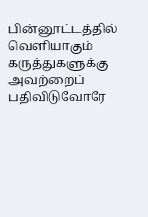பின்னூட்டத்தில் வெளியாகும் கருத்துகளுக்கு அவற்றைப் பதிவிடுவோரே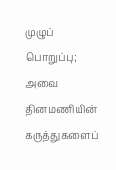முழுப் பொறுப்பு; அவை தினமணியின் கருத்துகளைப்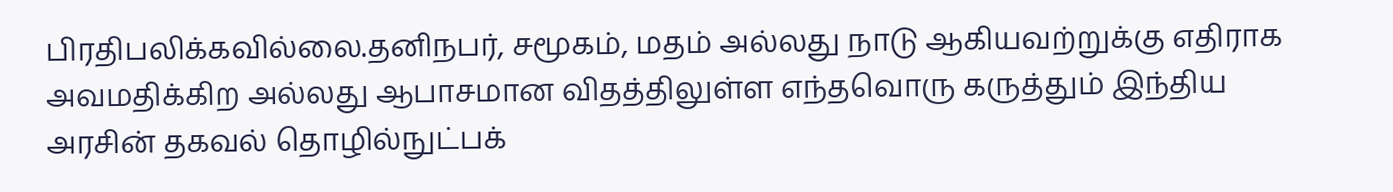பிரதிபலிக்கவில்லை.தனிநபர், சமூகம், மதம் அல்லது நாடு ஆகியவற்றுக்கு எதிராக அவமதிக்கிற அல்லது ஆபாசமான விதத்திலுள்ள எந்தவொரு கருத்தும் இந்திய அரசின் தகவல் தொழில்நுட்பக்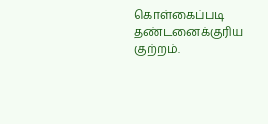கொள்கைப்படி தண்டனைக்குரிய குற்றம்.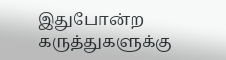இதுபோன்ற கருத்துகளுக்கு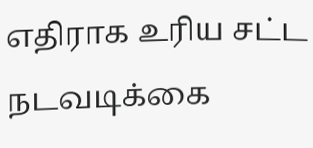எதிராக உரிய சட்ட நடவடிக்கை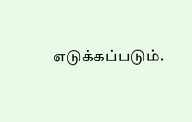எடுக்கப்படும்.